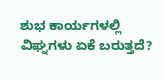ಶುಭ ಕಾರ್ಯಗಳಲ್ಲಿ ವಿಘ್ನಗಳು ಏಕೆ ಬರುತ್ತದೆ?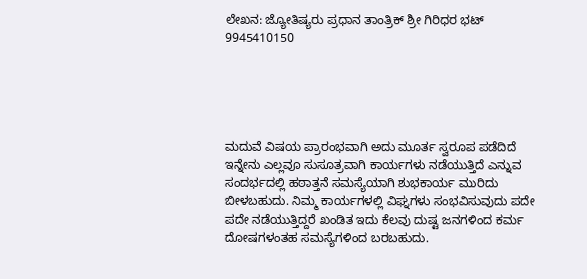ಲೇಖನ: ಜ್ಯೋತಿಷ್ಯರು ಪ್ರಧಾನ ತಾಂತ್ರಿಕ್ ಶ್ರೀ ಗಿರಿಧರ ಭಟ್
9945410150





ಮದುವೆ ವಿಷಯ ಪ್ರಾರಂಭವಾಗಿ ಅದು ಮೂರ್ತ ಸ್ವರೂಪ ಪಡೆದಿದೆ ಇನ್ನೇನು ಎಲ್ಲವೂ ಸುಸೂತ್ರವಾಗಿ ಕಾರ್ಯಗಳು ನಡೆಯುತ್ತಿದೆ ಎನ್ನುವ ಸಂದರ್ಭದಲ್ಲಿ ಹಠಾತ್ತನೆ ಸಮಸ್ಯೆಯಾಗಿ ಶುಭಕಾರ್ಯ ಮುರಿದು ಬೀಳಬಹುದು. ನಿಮ್ಮ ಕಾರ್ಯಗಳಲ್ಲಿ ವಿಘ್ನಗಳು ಸಂಭವಿಸುವುದು ಪದೇ ಪದೇ ನಡೆಯುತ್ತಿದ್ದರೆ ಖಂಡಿತ ಇದು ಕೆಲವು ದುಷ್ಟ ಜನಗಳಿಂದ ಕರ್ಮ ದೋಷಗಳಂತಹ ಸಮಸ್ಯೆಗಳಿಂದ ಬರಬಹುದು.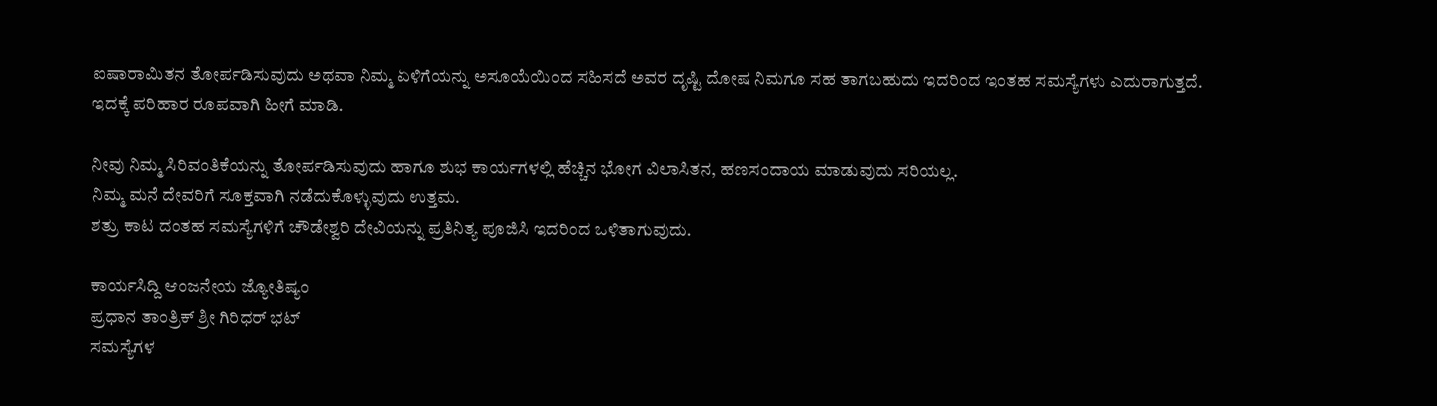ಐಷಾರಾಮಿತನ ತೋರ್ಪಡಿಸುವುದು ಅಥವಾ ನಿಮ್ಮ ಏಳಿಗೆಯನ್ನು ಅಸೂಯೆಯಿಂದ ಸಹಿಸದೆ ಅವರ ದೃಷ್ಟಿ ದೋಷ ನಿಮಗೂ ಸಹ ತಾಗಬಹುದು ಇದರಿಂದ ಇಂತಹ ಸಮಸ್ಯೆಗಳು ಎದುರಾಗುತ್ತದೆ.
ಇದಕ್ಕೆ ಪರಿಹಾರ ರೂಪವಾಗಿ ಹೀಗೆ ಮಾಡಿ.

ನೀವು ನಿಮ್ಮ ಸಿರಿವಂತಿಕೆಯನ್ನು ತೋರ್ಪಡಿಸುವುದು ಹಾಗೂ ಶುಭ ಕಾರ್ಯಗಳಲ್ಲಿ ಹೆಚ್ಚಿನ ಭೋಗ ವಿಲಾಸಿತನ, ಹಣಸಂದಾಯ ಮಾಡುವುದು ಸರಿಯಲ್ಲ.
ನಿಮ್ಮ ಮನೆ ದೇವರಿಗೆ ಸೂಕ್ತವಾಗಿ ನಡೆದುಕೊಳ್ಳುವುದು ಉತ್ತಮ.
ಶತ್ರು ಕಾಟ ದಂತಹ ಸಮಸ್ಯೆಗಳಿಗೆ ಚೌಡೇಶ್ವರಿ ದೇವಿಯನ್ನು ಪ್ರತಿನಿತ್ಯ ಪೂಜಿಸಿ ಇದರಿಂದ ಒಳಿತಾಗುವುದು.

ಕಾರ್ಯಸಿದ್ದಿ ಆಂಜನೇಯ ಜ್ಯೋತಿಷ್ಯಂ
ಪ್ರಧಾನ ತಾಂತ್ರಿಕ್ ಶ್ರೀ ಗಿರಿಧರ್ ಭಟ್
ಸಮಸ್ಯೆಗಳ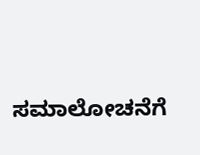ಸಮಾಲೋಚನೆಗೆ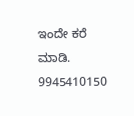ಇಂದೇ ಕರೆ ಮಾಡಿ.
9945410150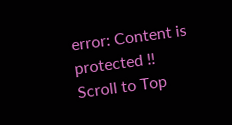error: Content is protected !!
Scroll to Top